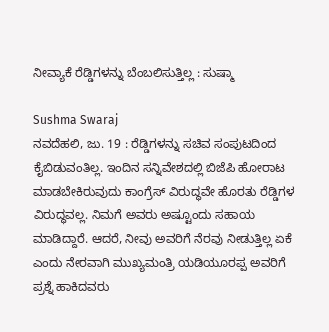ನೀವ್ಯಾಕೆ ರೆಡ್ಡಿಗಳನ್ನು ಬೆಂಬಲಿಸುತ್ತಿಲ್ಲ : ಸುಷ್ಮಾ

Sushma Swaraj
ನವದೆಹಲಿ, ಜು. 19 : ರೆಡ್ಡಿಗಳನ್ನು ಸಚಿವ ಸಂಪುಟದಿಂದ ಕೈಬಿಡುವಂತಿಲ್ಲ. ಇಂದಿನ ಸನ್ನಿವೇಶದಲ್ಲಿ ಬಿಜೆಪಿ ಹೋರಾಟ ಮಾಡಬೇಕಿರುವುದು ಕಾಂಗ್ರೆಸ್ ವಿರುದ್ಧವೇ ಹೊರತು ರೆಡ್ಡಿಗಳ ವಿರುದ್ಧವಲ್ಲ. ನಿಮಗೆ ಅವರು ಅಷ್ಟೂಂದು ಸಹಾಯ ಮಾಡಿದ್ದಾರೆ. ಆದರೆ, ನೀವು ಅವರಿಗೆ ನೆರವು ನೀಡುತ್ತಿಲ್ಲ ಏಕೆ ಎಂದು ನೇರವಾಗಿ ಮುಖ್ಯಮಂತ್ರಿ ಯಡಿಯೂರಪ್ಪ ಅವರಿಗೆ ಪ್ರಶ್ನೆ ಹಾಕಿದವರು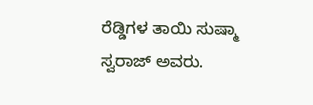ರೆಡ್ಡಿಗಳ ತಾಯಿ ಸುಷ್ಮಾ ಸ್ವರಾಜ್ ಅವರು.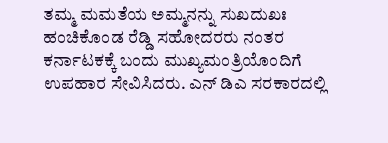ತಮ್ಮ ಮಮತೆಯ ಅಮ್ಮನನ್ನು ಸುಖದುಖಃ ಹಂಚಿಕೊಂಡ ರೆಡ್ಡಿ ಸಹೋದರರು ನಂತರ ಕರ್ನಾಟಕಕ್ಕೆ ಬಂದು ಮುಖ್ಯಮಂತ್ರಿಯೊಂದಿಗೆ ಉಪಹಾರ ಸೇವಿಸಿದರು. ಎನ್ ಡಿಎ ಸರಕಾರದಲ್ಲಿ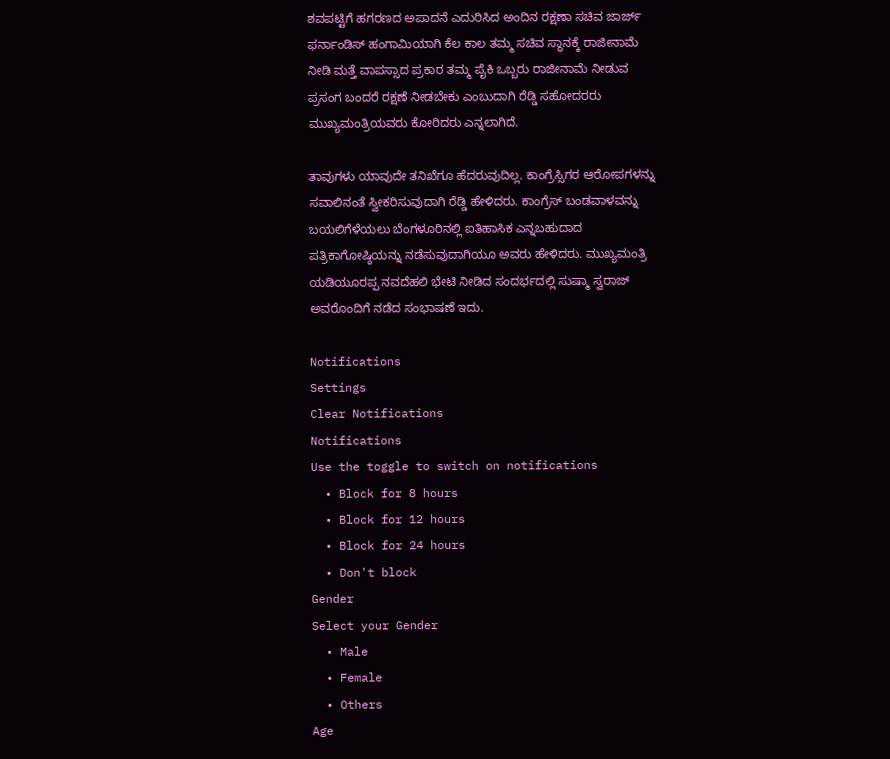ಶವಪಟ್ಟಿಗೆ ಹಗರಣದ ಅಪಾದನೆ ಎದುರಿಸಿದ ಅಂದಿನ ರಕ್ಷಣಾ ಸಚಿವ ಜಾರ್ಜ್ ಫರ್ನಾಂಡಿಸ್ ಹಂಗಾಮಿಯಾಗಿ ಕೆಲ ಕಾಲ ತಮ್ಮ ಸಚಿವ ಸ್ಥಾನಕ್ಕೆ ರಾಜೀನಾಮೆ ನೀಡಿ ಮತ್ತೆ ವಾಪಸ್ಸಾದ ಪ್ರಕಾರ ತಮ್ಮ ಪೈಕಿ ಒಬ್ಬರು ರಾಜೀನಾಮೆ ನೀಡುವ ಪ್ರಸಂಗ ಬಂದರೆ ರಕ್ಷಣೆ ನೀಡಬೇಕು ಎಂಬುದಾಗಿ ರೆಡ್ಡಿ ಸಹೋದರರು ಮುಖ್ಯಮಂತ್ರಿಯವರು ಕೋರಿದರು ಎನ್ನಲಾಗಿದೆ.

ತಾವುಗಳು ಯಾವುದೇ ತನಿಖೆಗೂ ಹೆದರುವುದಿಲ್ಲ. ಕಾಂಗ್ರೆಸ್ಸಿಗರ ಆರೋಪಗಳನ್ನು ಸವಾಲಿನಂತೆ ಸ್ವೀಕರಿಸುವುದಾಗಿ ರೆಡ್ಡಿ ಹೇಳಿದರು. ಕಾಂಗ್ರೆಸ್ ಬಂಡವಾಳವನ್ನು ಬಯಲಿಗೆಳೆಯಲು ಬೆಂಗಳೂರಿನಲ್ಲಿ ಐತಿಹಾಸಿಕ ಎನ್ನಬಹುದಾದ ಪತ್ರಿಕಾಗೋಷ್ಠಿಯನ್ನು ನಡೆಸುವುದಾಗಿಯೂ ಅವರು ಹೇಳಿದರು. ಮುಖ್ಯಮಂತ್ರಿ ಯಡಿಯೂರಪ್ಪ ನವದೆಹಲಿ ಭೇಟಿ ನೀಡಿದ ಸಂದರ್ಭದಲ್ಲಿ ಸುಷ್ಮಾ ಸ್ವರಾಜ್ ಅವರೊಂದಿಗೆ ನಡೆದ ಸಂಭಾಷಣೆ ಇದು.

Notifications
Settings
Clear Notifications
Notifications
Use the toggle to switch on notifications
  • Block for 8 hours
  • Block for 12 hours
  • Block for 24 hours
  • Don't block
Gender
Select your Gender
  • Male
  • Female
  • Others
Age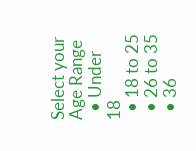Select your Age Range
  • Under 18
  • 18 to 25
  • 26 to 35
  • 36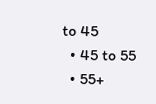to 45
  • 45 to 55
  • 55+